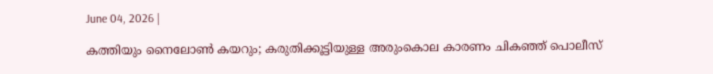June 04, 2026 |

കത്തിയും നൈലോണ്‍ കയറും; കരുതിക്കൂട്ടിയുള്ള അരുംകൊല കാരണം ചികഞ്ഞ് പൊലീസ്‌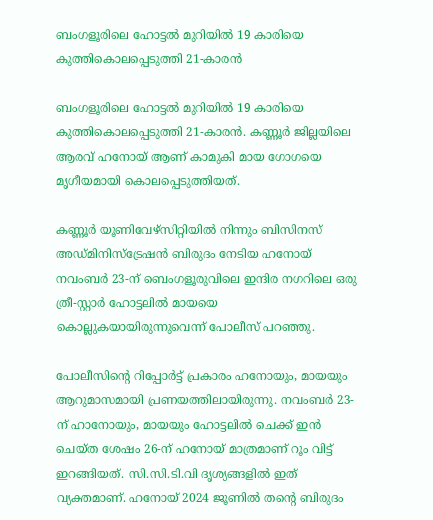ബംഗളൂരിലെ ഹോട്ടൽ മുറിയിൽ 19 കാരിയെ കുത്തികൊലപ്പെടുത്തി 21-കാരൻ

ബംഗളൂരിലെ ഹോട്ടൽ മുറിയിൽ 19 കാരിയെ കുത്തികൊലപ്പെടുത്തി 21-കാരൻ. കണ്ണൂർ ജില്ലയിലെ ആരവ് ഹനോയ് ആണ് കാമുകി മായ ഗോഗയെ മൃഗീയമായി കൊലപ്പെടുത്തിയത്.

കണ്ണൂർ യൂണിവേഴ്സിറ്റിയിൽ നിന്നും ബിസിനസ് അഡ്മിനിസ്ട്രേഷൻ ബിരുദം നേടിയ ഹനോയ് നവംബർ 23-ന് ബെംഗളൂരുവിലെ ഇന്ദിര നഗറിലെ ഒരു ത്രീ-സ്റ്റാർ ഹോട്ടലിൽ മായയെ കൊല്ലുകയായിരുന്നുവെന്ന് പോലീസ് പറഞ്ഞു.

പോലീസിന്റെ റിപ്പോർട്ട് പ്രകാരം ഹനോയും, മായയും ആറുമാസമായി പ്രണയത്തിലായിരുന്നു. നവംബർ 23-ന് ഹാനോയും, മായയും ഹോട്ടലിൽ ചെക്ക് ഇൻ ചെയ്ത ശേഷം 26-ന് ഹനോയ് മാത്രമാണ് റൂം വിട്ട് ഇറങ്ങിയത്. സി.സി.ടി.വി ദൃശ്യങ്ങളിൽ ഇത് വ്യക്തമാണ്. ഹനോയ് 2024 ജൂണിൽ തന്റെ ബിരുദം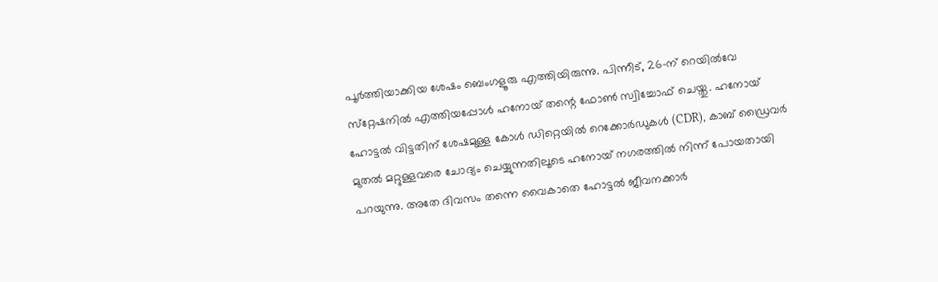പൂർത്തിയാക്കിയ ശേഷം ബെംഗളൂരു എത്തിയിരുന്നു. പിന്നീട്, 26-ന് റെയിൽവേ സ്‌റ്റേഷനിൽ എത്തിയപ്പോൾ ഹനോയ് തന്റെ ഫോൺ സ്വിച്ചോഫ് ചെയ്തു. ഹനോയ് ഹോട്ടൽ വിട്ടതിന് ശേഷമുള്ള കോൾ ഡിറ്റെയിൽ റെക്കോർഡുകൾ (CDR), കാബ് ഡ്രൈവർ മുതൽ മറ്റുള്ളവരെ ചോദ്യം ചെയ്യുന്നതിലൂടെ ഹനോയ് നഗരത്തിൽ നിന്ന് പോയതായി പറയുന്നു. അതേ ദിവസം തന്നെ വൈകാതെ ഹോട്ടൽ ജീവനക്കാർ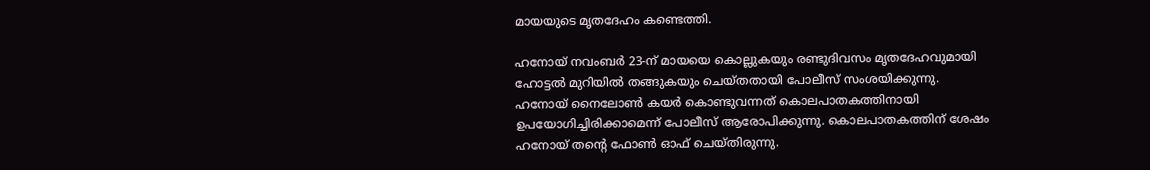മായയുടെ മൃതദേഹം കണ്ടെത്തി.

ഹനോയ് നവംബർ 23-ന് മായയെ കൊല്ലുകയും രണ്ടുദിവസം മൃതദേഹവുമായി ഹോട്ടൽ മുറിയിൽ തങ്ങുകയും ചെയ്തതായി പോലീസ് സംശയിക്കുന്നു. ഹനോയ്‌ നൈലോൺ കയർ കൊണ്ടുവന്നത് കൊലപാതകത്തിനായി ഉപയോഗിച്ചിരിക്കാമെന്ന് പോലീസ് ആരോപിക്കുന്നു. കൊലപാതകത്തിന് ശേഷം ഹനോയ് തന്റെ ഫോൺ ഓഫ് ചെയ്തിരുന്നു.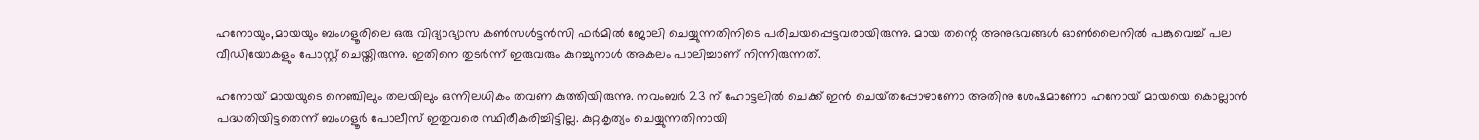ഹനോയും,മായയും ബംഗളൂരിലെ ഒരു വിദ്യാഭ്യാസ കൺസൾട്ടൻസി ഫർമിൽ ജോലി ചെയ്യുന്നതിനിടെ പരിചയപ്പെട്ടവരായിരുന്നു. മായ തന്റെ അനുഭവങ്ങൾ ഓൺലൈനിൽ പങ്കുവെച്ച് പല വീഡിയോകളും പോസ്റ്റ് ചെയ്തിരുന്നു. ഇതിനെ തുടർന്ന് ഇരുവരും കുറച്ചുനാൾ അകലം പാലിച്ചാണ് നിന്നിരുന്നത്.

ഹനോയ് മായയുടെ നെഞ്ചിലും തലയിലും ഒന്നിലധികം തവണ കുത്തിയിരുന്നു. നവംബർ 23 ന് ഹോട്ടലിൽ ചെക്ക് ഇൻ ചെയ്‌തപ്പോഴാണോ അതിനു ശേഷമാണോ ഹനോയ് മായയെ കൊല്ലാൻ പദ്ധതിയിട്ടതെന്ന് ബംഗളൂർ പോലീസ് ഇതുവരെ സ്ഥിരീകരിച്ചിട്ടില്ല. കുറ്റകൃത്യം ചെയ്യുന്നതിനായി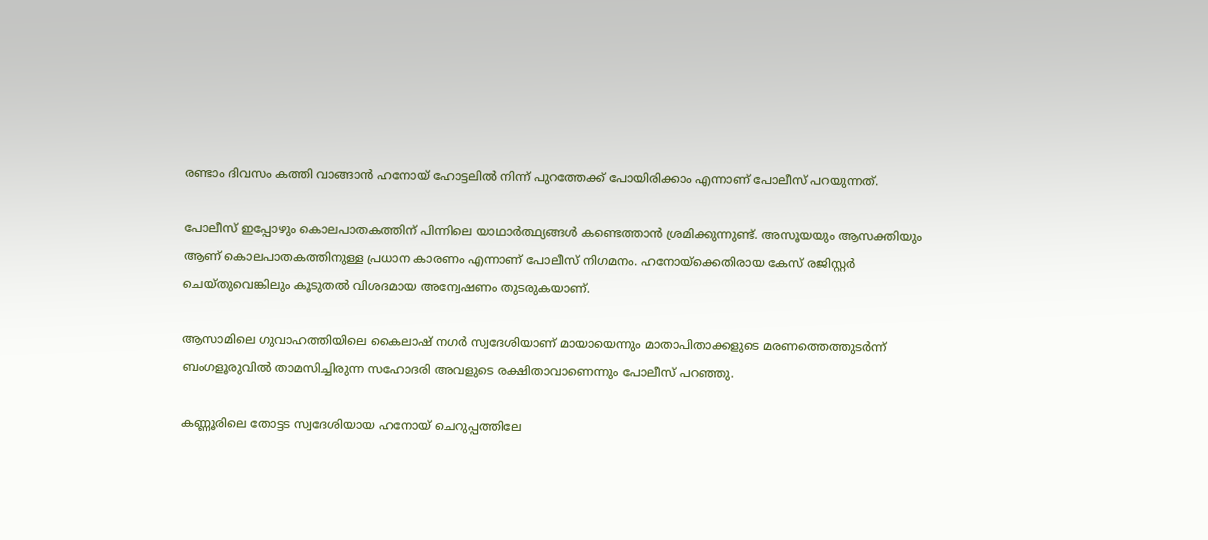രണ്ടാം ദിവസം കത്തി വാങ്ങാൻ ഹനോയ് ഹോട്ടലിൽ നിന്ന് പുറത്തേക്ക് പോയിരിക്കാം എന്നാണ് പോലീസ് പറയുന്നത്.

പോലീസ് ഇപ്പോഴും കൊലപാതകത്തിന് പിന്നിലെ യാഥാർത്ഥ്യങ്ങൾ കണ്ടെത്താൻ ശ്രമിക്കുന്നുണ്ട്. അസൂയയും ആസക്തിയും ആണ് കൊലപാതകത്തിനുള്ള പ്രധാന കാരണം എന്നാണ് പോലീസ് നിഗമനം. ഹനോയ്‌ക്കെതിരായ കേസ് രജിസ്റ്റർ ചെയ്തുവെങ്കിലും കൂടുതൽ വിശദമായ അന്വേഷണം തുടരുകയാണ്.

ആസാമിലെ ഗുവാഹത്തിയിലെ കൈലാഷ് നഗർ സ്വദേശിയാണ് മായായെന്നും മാതാപിതാക്കളുടെ മരണത്തെത്തുടർന്ന് ബംഗളൂരുവിൽ താമസിച്ചിരുന്ന സഹോദരി അവളുടെ രക്ഷിതാവാണെന്നും പോലീസ് പറഞ്ഞു.

കണ്ണൂരിലെ തോട്ടട സ്വദേശിയായ ഹനോയ് ചെറുപ്പത്തിലേ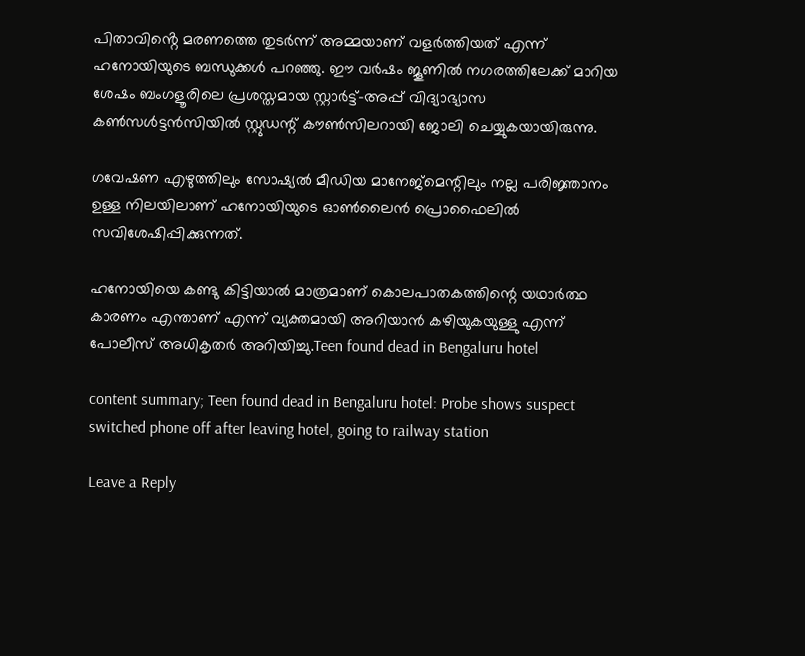പിതാവിൻ്റെ മരണത്തെ തുടർന്ന് അമ്മയാണ് വളർത്തിയത് എന്ന് ഹനോയിയുടെ ബന്ധുക്കൾ പറഞ്ഞു. ഈ വർഷം ജൂണിൽ നഗരത്തിലേക്ക് മാറിയ ശേഷം ബംഗളൂരിലെ പ്രശസ്തമായ സ്റ്റാർട്ട്-അപ്പ് വിദ്യാഭ്യാസ കൺസൾട്ടൻസിയിൽ സ്റ്റുഡന്റ് കൗൺസിലറായി ജോലി ചെയ്യുകയായിരുന്നു.

ഗവേഷണ എഴുത്തിലും സോഷ്യൽ മീഡിയ മാനേജ്മെന്റിലും നല്ല പരിജ്ഞാനം ഉള്ള നിലയിലാണ് ഹനോയിയുടെ ഓൺലൈൻ പ്രൊഫൈലിൽ സവിശേഷിപ്പിക്കുന്നത്.

ഹനോയിയെ കണ്ടു കിട്ടിയാൽ മാത്രമാണ് കൊലപാതകത്തിന്റെ യഥാർത്ഥ കാരണം എന്താണ് എന്ന് വ്യക്തമായി അറിയാൻ കഴിയുകയുള്ളു എന്ന് പോലീസ് അധികൃതർ അറിയിച്ചു.Teen found dead in Bengaluru hotel

content summary; Teen found dead in Bengaluru hotel: Probe shows suspect switched phone off after leaving hotel, going to railway station

Leave a Reply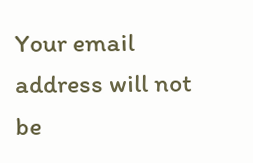Your email address will not be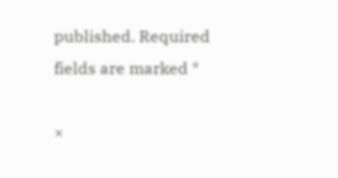published. Required fields are marked *

×